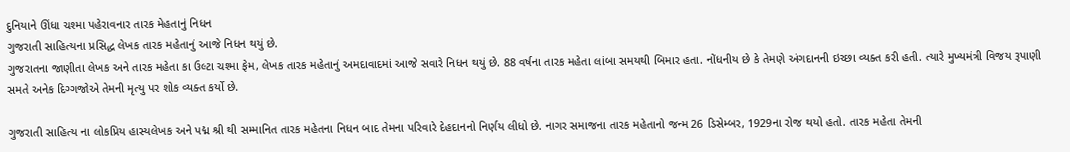દુનિયાને ઊંધા ચશ્મા પહેરાવનાર તારક મેહતાનું નિધન
ગુજરાતી સાહિત્યના પ્રસિદ્ધ લેખક તારક મહેતાનું આજે નિધન થયું છે.
ગુજરાતના જાણીતા લેખક અને તારક મહેતા કા ઉલ્ટા ચશ્મા ફેમ, લેખક તારક મહેતાનું અમદાવાદમાં આજે સવારે નિધન થયું છે. 88 વર્ષના તારક મહેતા લાંબા સમયથી બિમાર હતા. નોંધનીય છે કે તેમણે અંગદાનની ઇચ્છા વ્યક્ત કરી હતી. ત્યારે મુખ્યમંત્રી વિજય રૂપાણી સમતે અનેક દિગ્ગજોએ તેમની મૃત્યુ પર શોક વ્યક્ત કર્યો છે.

ગુજરાતી સાહિત્ય ના લોકપ્રિય હાસ્યલેખક અને પદ્મ શ્રી થી સમ્માનિત તારક મહેતના નિધન બાદ તેમના પરિવારે દેહદાનનો નિર્ણય લીધો છે. નાગર સમાજના તારક મહેતાનો જન્મ 26 ડિસેમ્બર, 1929ના રોજ થયો હતો. તારક મહેતા તેમની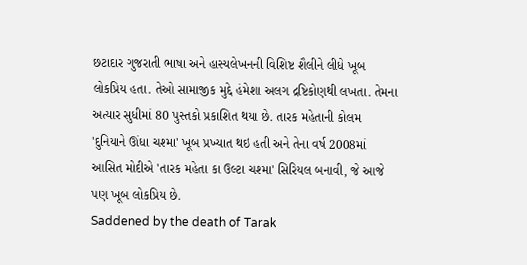છટાદાર ગુજરાતી ભાષા અને હાસ્યલેખનની વિશિષ્ટ શૈલીને લીધે ખૂબ લોકપ્રિય હતા. તેઓ સામાજીક મુદ્દે હંમેશા અલગ દ્રષ્ટિકોણથી લખતા. તેમના અત્યાર સુધીમાં 80 પુસ્તકો પ્રકાશિત થયા છે. તારક મહેતાની કોલમ 'દુનિયાને ઊંધા ચશ્મા' ખૂબ પ્રખ્યાત થઇ હતી અને તેના વર્ષ 2008માં આસિત મોદીએ 'તારક મહેતા કા ઉલ્ટા ચશ્મા' સિરિયલ બનાવી, જે આજે પણ ખૂબ લોકપ્રિય છે.
Saddened by the death of Tarak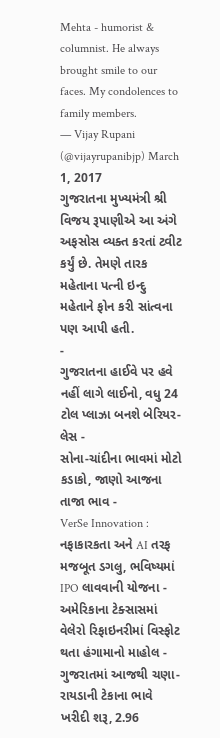Mehta - humorist & columnist. He always brought smile to our faces. My condolences to family members.
— Vijay Rupani (@vijayrupanibjp) March 1, 2017
ગુજરાતના મુખ્યમંત્રી શ્રી વિજય રૂપાણીએ આ અંગે અફસોસ વ્યક્ત કરતાં ટ્વીટ કર્યું છે. તેમણે તારક મહેતાના પત્ની ઇન્દુ મહેતાને ફોન કરી સાંત્વના પણ આપી હતી.
-
ગુજરાતના હાઈવે પર હવે નહીં લાગે લાઈનો, વધુ 24 ટોલ પ્લાઝા બનશે બેરિયર-લેસ -
સોના-ચાંદીના ભાવમાં મોટો કડાકો, જાણો આજના તાજા ભાવ -
VerSe Innovation : નફાકારકતા અને AI તરફ મજબૂત ડગલુ, ભવિષ્યમાં IPO લાવવાની યોજના -
અમેરિકાના ટેક્સાસમાં વેલેરો રિફાઇનરીમાં વિસ્ફોટ થતા હંગામાનો માહોલ -
ગુજરાતમાં આજથી ચણા-રાયડાની ટેકાના ભાવે ખરીદી શરૂ, 2.96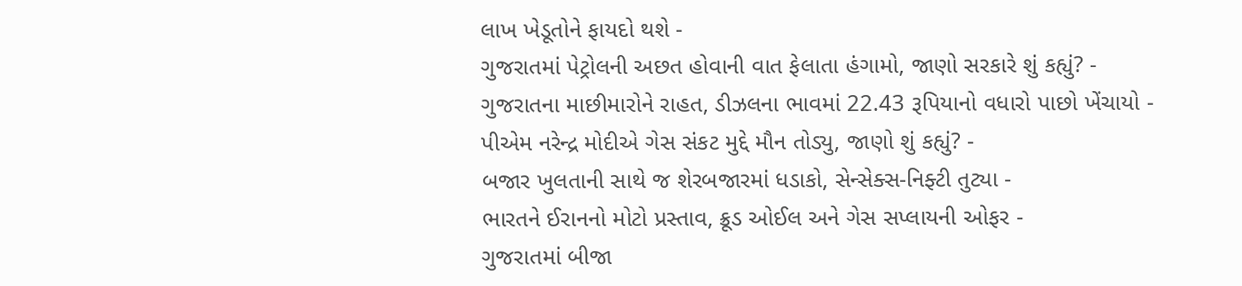લાખ ખેડૂતોને ફાયદો થશે -
ગુજરાતમાં પેટ્રોલની અછત હોવાની વાત ફેલાતા હંગામો, જાણો સરકારે શું કહ્યું? -
ગુજરાતના માછીમારોને રાહત, ડીઝલના ભાવમાં 22.43 રૂપિયાનો વધારો પાછો ખેંચાયો -
પીએમ નરેન્દ્ર મોદીએ ગેસ સંકટ મુદ્દે મૌન તોડ્યુ, જાણો શું કહ્યું? -
બજાર ખુલતાની સાથે જ શેરબજારમાં ધડાકો, સેન્સેક્સ-નિફ્ટી તુટ્યા -
ભારતને ઈરાનનો મોટો પ્રસ્તાવ, ક્રૂડ ઓઈલ અને ગેસ સપ્લાયની ઓફર -
ગુજરાતમાં બીજા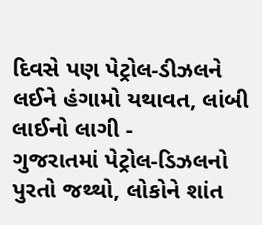દિવસે પણ પેટ્રોલ-ડીઝલને લઈને હંગામો યથાવત, લાંબી લાઈનો લાગી -
ગુજરાતમાં પેટ્રોલ-ડિઝલનો પુરતો જથ્થો, લોકોને શાંત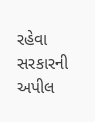રહેવા સરકારની અપીલ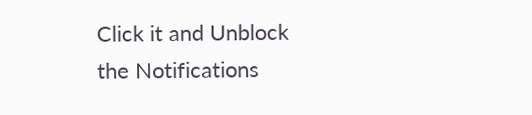Click it and Unblock the Notifications